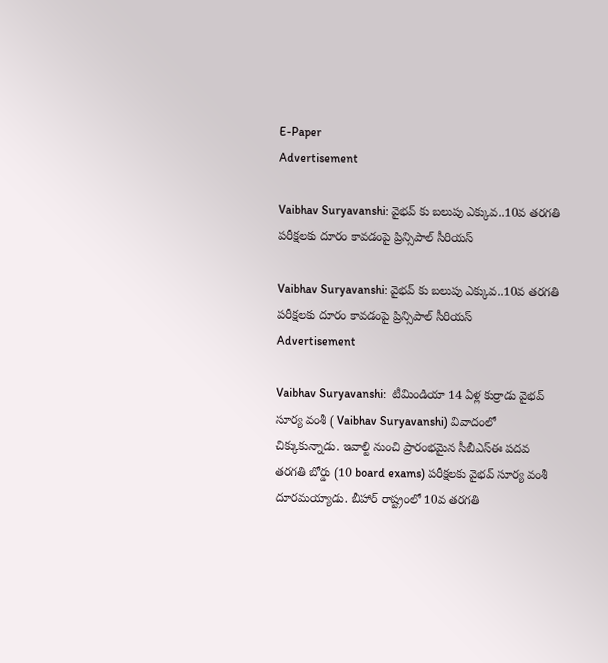E-Paper
Advertisement

Vaibhav Suryavanshi: వైభ‌వ్ కు బ‌లుపు ఎక్కువ‌..10వ‌ త‌ర‌గ‌తి ప‌రీక్ష‌ల‌కు దూరం కావ‌డంపై ప్రిన్సిపాల్ సీరియ‌స్‌

Vaibhav Suryavanshi: వైభ‌వ్ కు బ‌లుపు ఎక్కువ‌..10వ‌ త‌ర‌గ‌తి ప‌రీక్ష‌ల‌కు దూరం కావ‌డంపై ప్రిన్సిపాల్ సీరియ‌స్‌
Advertisement

Vaibhav Suryavanshi:  టీమిండియా 14 ఏళ్ల కుర్రాడు వైభవ్ సూర్య వంశీ ( Vaibhav Suryavanshi) వివాదంలో చిక్కుకున్నాడు. ఇవాల్టి నుంచి ప్రారంభమైన సీబీఎస్ఈ పదవ తరగతి బోర్డు (10 board exams) పరీక్షలకు వైభవ్ సూర్య వంశీ దూరమయ్యాడు. బీహార్ రాష్ట్రంలో 10వ తరగతి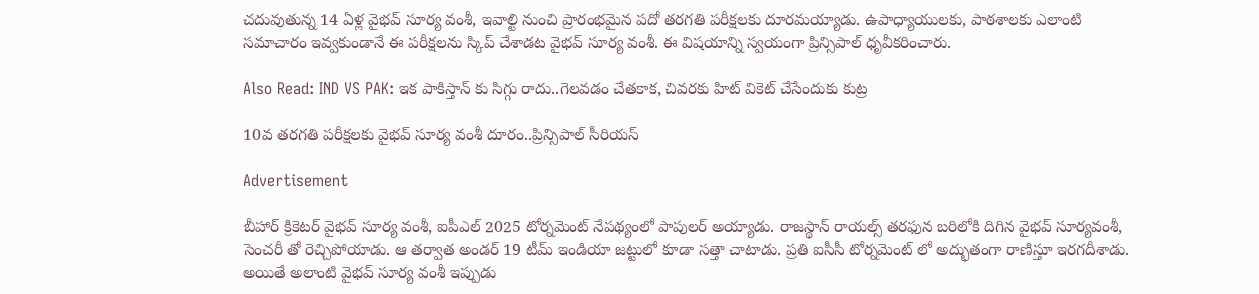చదువుతున్న 14 ఏళ్ల వైభవ్ సూర్య వంశీ, ఇవాల్టి నుంచి ప్రారంభమైన ప‌దో త‌ర‌గ‌తి పరీక్షలకు దూరమయ్యాడు. ఉపాధ్యాయులకు, పాఠశాలకు ఎలాంటి సమాచారం ఇవ్వకుండానే ఈ పరీక్షలను స్కిప్ చేశాడట వైభవ్ సూర్య వంశీ. ఈ విషయాన్ని స్వయంగా ప్రిన్సిపాల్ ధృవీకరించారు.

Also Read: IND VS PAK: ఇక‌ పాకిస్తాన్ కు సిగ్గు రాదు..గెల‌వ‌డం చేత‌కాక‌, చివ‌ర‌కు హిట్ వికెట్ చేసేందుకు కుట్ర‌

10వ‌ త‌ర‌గ‌తి ప‌రీక్ష‌ల‌కు వైభవ్ సూర్య వంశీ దూరం..ప్రిన్సిపాల్ సీరియ‌స్‌

Advertisement

బీహార్ క్రికెటర్ వైభవ్ సూర్య వంశీ, ఐపీఎల్ 2025 టోర్నమెంట్ నేపథ్యంలో పాపులర్ అయ్యాడు. రాజస్థాన్ రాయల్స్ తరఫున బరిలోకి దిగిన వైభవ్ సూర్యవంశీ, సెంచరీ తో రెచ్చిపోయాడు. ఆ తర్వాత అండర్ 19 టీమ్ ఇండియా జట్టులో కూడా సత్తా చాటాడు. ప్రతి ఐసీసీ టోర్నమెంట్ లో అద్భుతంగా రాణిస్తూ ఇరగదీశాడు. అయితే అలాంటి వైభవ్ సూర్య వంశీ ఇప్పుడు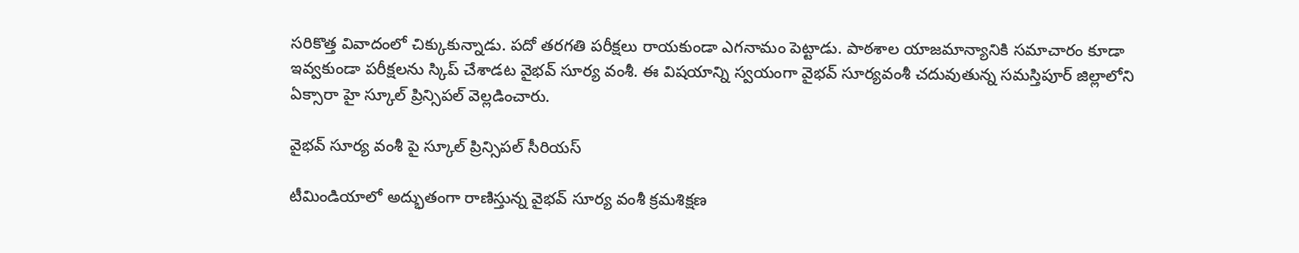సరికొత్త వివాదంలో చిక్కుకున్నాడు. పదో తరగతి పరీక్షలు రాయకుండా ఎగనామం పెట్టాడు. పాఠశాల యాజమాన్యానికి సమాచారం కూడా ఇవ్వకుండా పరీక్షలను స్కిప్ చేశాడట వైభవ్ సూర్య వంశీ. ఈ విషయాన్ని స్వయంగా వైభవ్ సూర్యవంశీ చదువుతున్న సమస్తిపూర్ జిల్లాలోని ఏక్సారా హై స్కూల్ ప్రిన్సిపల్ వెల్లడించారు.

వైభవ్ సూర్య వంశీ పై స్కూల్ ప్రిన్సిపల్ సీరియస్

టీమిండియాలో అద్భుతంగా రాణిస్తున్న వైభవ్ సూర్య వంశీ క్రమశిక్షణ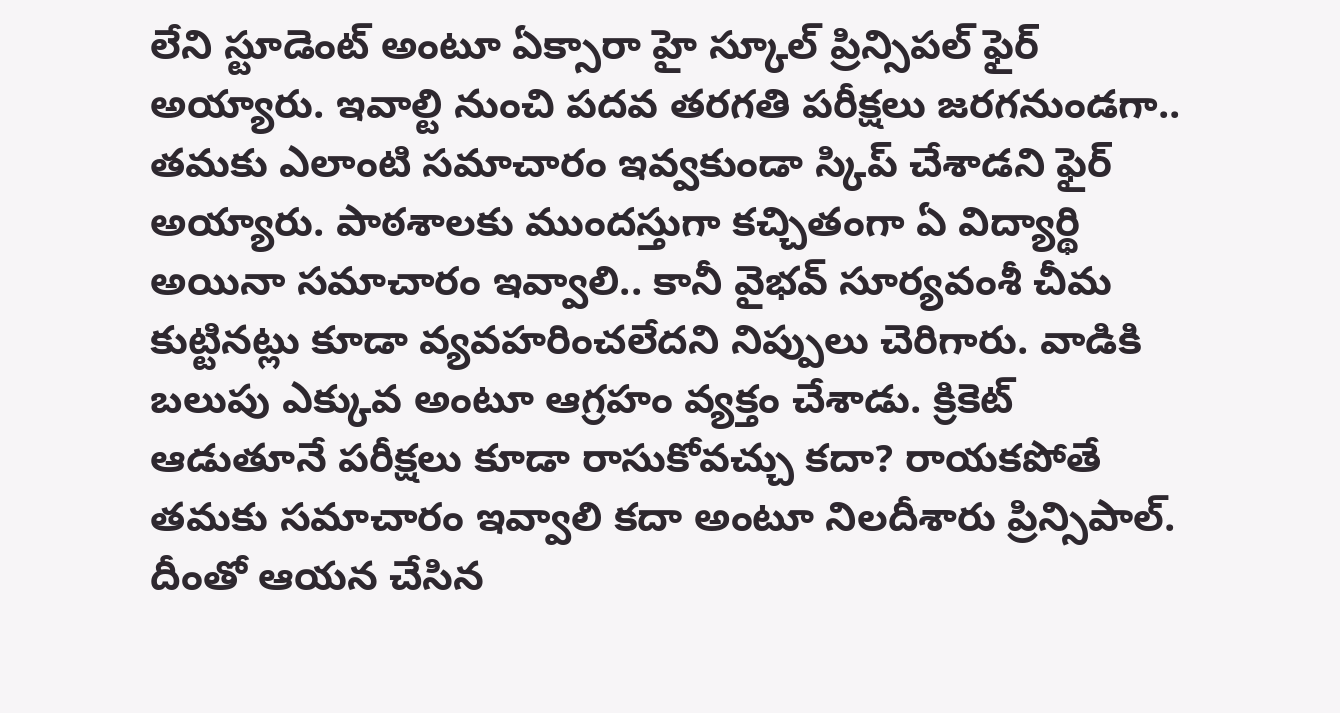లేని స్టూడెంట్ అంటూ ఏక్సారా హై స్కూల్ ప్రిన్సిపల్ ఫైర్ అయ్యారు. ఇవాల్టి నుంచి పదవ తరగతి పరీక్షలు జరగనుండగా.. తమకు ఎలాంటి సమాచారం ఇవ్వకుండా స్కిప్ చేశాడని ఫైర్ అయ్యారు. పాఠశాలకు ముందస్తుగా కచ్చితంగా ఏ విద్యార్థి అయినా సమాచారం ఇవ్వాలి.. కానీ వైభవ్ సూర్యవంశీ చీమ కుట్టినట్లు కూడా వ్యవహరించలేదని నిప్పులు చెరిగారు. వాడికి బలుపు ఎక్కువ అంటూ ఆగ్రహం వ్యక్తం చేశాడు. క్రికెట్ ఆడుతూనే పరీక్షలు కూడా రాసుకోవచ్చు కదా? రాయకపోతే తమకు సమాచారం ఇవ్వాలి కదా అంటూ నిలదీశారు ప్రిన్సిపాల్. దీంతో ఆయన చేసిన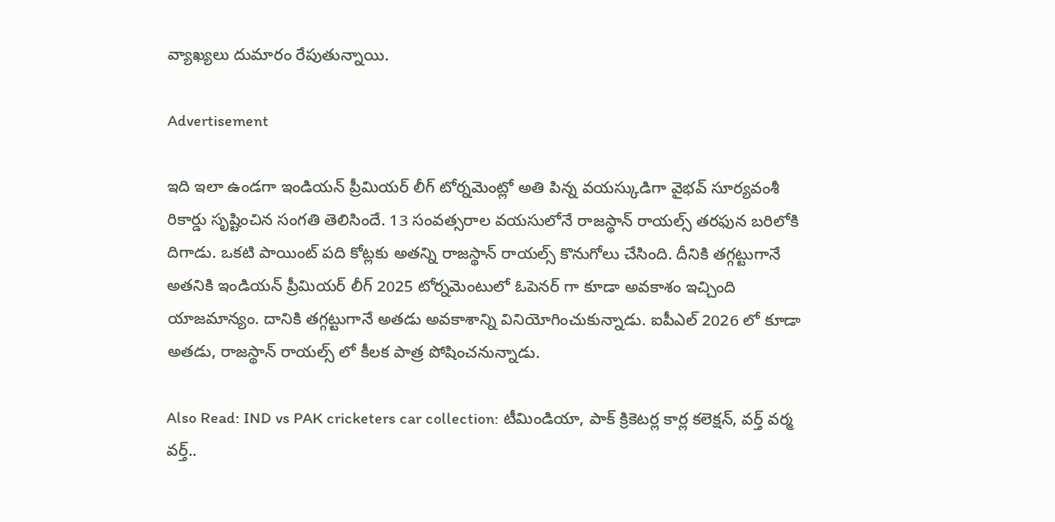వ్యాఖ్యలు దుమారం రేపుతున్నాయి.

Advertisement

ఇది ఇలా ఉండగా ఇండియన్ ప్రీమియర్ లీగ్ టోర్నమెంట్లో అతి పిన్న వయస్కుడిగా వైభవ్ సూర్యవంశీ రికార్డు సృష్టించిన సంగతి తెలిసిందే. 13 సంవత్సరాల వయసులోనే రాజస్థాన్ రాయల్స్ తరఫున బరిలోకి దిగాడు. ఒకటి పాయింట్ పది కోట్లకు అతన్ని రాజస్థాన్ రాయల్స్ కొనుగోలు చేసింది. దీనికి తగ్గట్టుగానే అతనికి ఇండియన్ ప్రీమియర్ లీగ్ 2025 టోర్నమెంటులో ఓపెనర్ గా కూడా అవకాశం ఇచ్చింది యాజమాన్యం. దానికి తగ్గట్టుగానే అతడు అవకాశాన్ని వినియోగించుకున్నాడు. ఐపీఎల్ 2026 లో కూడా అతడు, రాజస్థాన్ రాయల్స్ లో కీలక పాత్ర పోషించనున్నాడు.

Also Read: IND vs PAK cricketers car collection: టీమిండియా, పాక్ క్రికెట‌ర్ల కార్ల క‌లెక్ష‌న్‌, వర్త్ వర్మ వర్త్..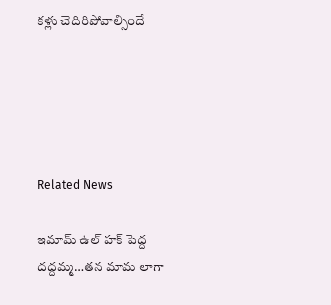క‌ళ్లు చెదిరిపోవాల్సిందే





Related News

ఇమామ్ ఉల్ హక్ పెద్ద ద‌ద్ద‌మ్మ‌…త‌న‌ మామ లాగా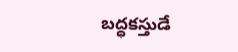బ‌ద్ధ‌క‌స్తుడే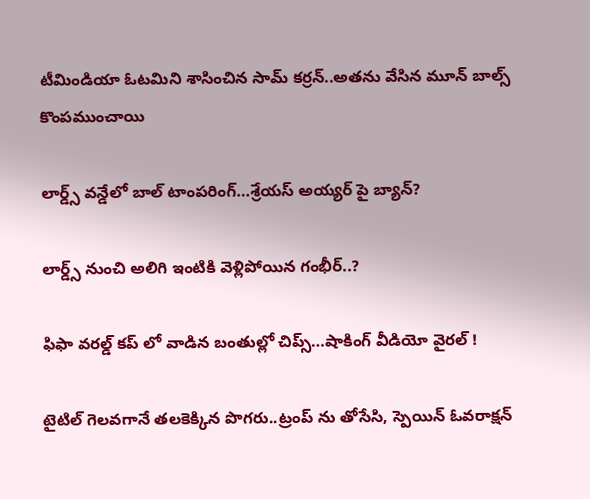టీమిండియా ఓట‌మిని శాసించిన‌ సామ్‌ కర్రన్..అత‌ను వేసిన మూన్ బాల్స్ కొంప‌ముంచాయి

లార్డ్స్ వన్డేలో బాల్ టాంపరింగ్…శ్రేయస్ అయ్యర్ పై బ్యాన్?

లార్డ్స్ నుంచి అలిగి ఇంటికి వెళ్లిపోయిన గంభీర్..?

ఫిఫా వ‌ర‌ల్డ్ క‌ప్ లో వాడిన‌ బంతుల్లో చిప్స్…షాకింగ్ వీడియో వైర‌ల్ !

టైటిల్ గెల‌వ‌గానే త‌ల‌కెక్కిన పొగ‌రు..ట్రంప్ ను తోసేసి, స్పెయిన్ ఓవ‌రాక్ష‌న్‌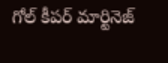గోల్ కీపర్ మార్టినెజ్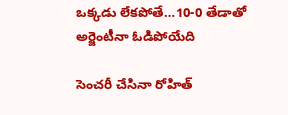ఒక్క‌డు లేక‌పోతే…10-0 తేడాతో అర్జెంటీనా ఓడిపోయేది

సెంచ‌రీ చేసినా రోహిత్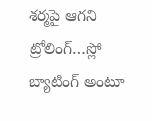శ‌ర్మ‌పై ఆగ‌ని ట్రోలింగ్…స్లో బ్యాటింగ్ అంటూ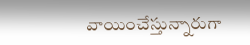వాయించేస్తున్నారుగా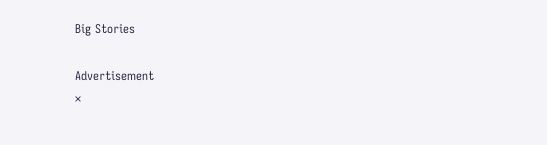Big Stories

Advertisement
×